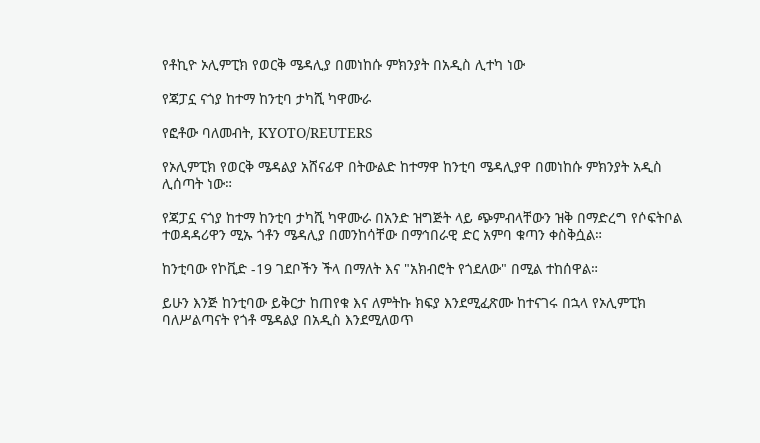የቶኪዮ ኦሊምፒክ የወርቅ ሜዳሊያ በመነከሱ ምክንያት በአዲስ ሊተካ ነው

የጃፓኗ ናጎያ ከተማ ከንቲባ ታካሺ ካዋሙራ

የፎቶው ባለመብት, KYOTO/REUTERS

የኦሊምፒክ የወርቅ ሜዳልያ አሸናፊዋ በትውልድ ከተማዋ ከንቲባ ሜዳሊያዋ በመነከሱ ምክንያት አዲስ ሊሰጣት ነው።

የጃፓኗ ናጎያ ከተማ ከንቲባ ታካሺ ካዋሙራ በአንድ ዝግጅት ላይ ጭምብላቸውን ዝቅ በማድረግ የሶፍትቦል ተወዳዳሪዋን ሚኡ ጎቶን ሜዳሊያ በመንከሳቸው በማኅበራዊ ድር አምባ ቁጣን ቀስቅሷል።

ከንቲባው የኮቪድ -19 ገደቦችን ችላ በማለት እና "አክብሮት የጎደለው" በሚል ተከሰዋል።

ይሁን እንጅ ከንቲባው ይቅርታ ከጠየቁ እና ለምትኩ ክፍያ እንደሚፈጽሙ ከተናገሩ በኋላ የኦሊምፒክ ባለሥልጣናት የጎቶ ሜዳልያ በአዲስ እንደሚለወጥ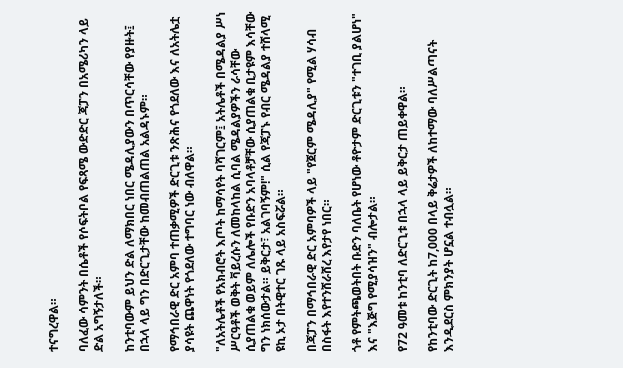ተናግረዋል።

ባለፈው ሳምንት በሴቶች የሶፍትቦል የፍጻሜ ውድድር ጃፓን በአሜሪካን ላይ ድል አግኝታለች።

ከንቲባውም ይህን ድል ለማክበር ነበር ሜዳሊያውን በጥርሳቸው የያዙት፤ በኋላ ላይ ግን በድርጊታቸው ከመብጠልጠል አልዳኑም።

የማኅበራዊ ድር አምባ ተጠቃሚዎች ድርጊቱ ንጽሕና የጎደለው እና ለአትሌቷ ያሳዩት ጨዋነት የጎደለው ተግባር ነው ብለዋል።

"ለአትሌቶች የአክብሮት እጦት ከማሳየት ባሻገርም፤ አትሌቶች በሜዳልያ ሥነ ሥርዓቶች ወቅት ቫይረሱን ለመከላከል ሲባል ሜዳልያዎችን ራሳቸው ሲያጠልቁ ወይም ለሌሎች የቡድን አባላቶቻቸው ሲያጠልቁ ቢታዩም እሳቸው ግን ነክሰውታል። ይቅርታ፣ አልገባኝም!" ሲል የጃፓኑ የብር ሜዳልያ ተሸላሚ ዩኪ ኦታ በትዊተር ገጹ ላይ አስፍሯል።

በጃፓን በማኅበራዊ ድር አምባዎች ላይ "የጀርም ሜዳሊያ" የሚል ሃሳብ በስፋት እየተንሸራሸረ እየታየ ነበር።

ጎቶ የምትጫወትበት ቡድን ባለቤት የሆነው ቶዮታም ድርጊቱን "ተገቢ ያልሆነ" እና "እጅግ የሚያሳዝን" ብሎታል።

የ72 ዓመቱ ከንቲባ ለድርጊቱ በኋላ ላይ ይቅርታ ጠይቀዋል።

የከንቲባው ድርጊት ከ7,000 በላይ ቅሬታዎች ለከተማው ባለሥልጣናት እንዲደርስ ምክንያት ሆኗል ተብሏል።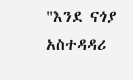"እንደ ናጎያ አስተዳዳሪ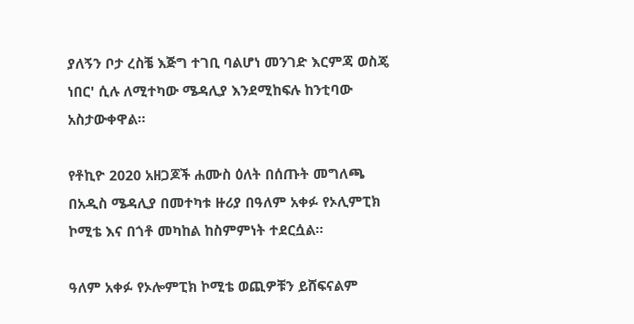ያለኝን ቦታ ረስቼ እጅግ ተገቢ ባልሆነ መንገድ እርምጃ ወስጄ ነበር' ሲሉ ለሚተካው ሜዳሊያ እንደሚከፍሉ ከንቲባው አስታውቀዋል።

የቶኪዮ 2020 አዘጋጆች ሐሙስ ዕለት በሰጡት መግለጫ በአዲስ ሜዳሊያ በመተካቱ ዙሪያ በዓለም አቀፉ የኦሊምፒክ ኮሚቴ እና በጎቶ መካከል ከስምምነት ተደርሷል።

ዓለም አቀፉ የኦሎምፒክ ኮሚቴ ወጪዎቹን ይሸፍናልም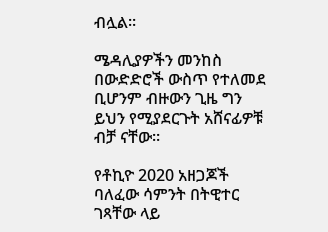ብሏል።

ሜዳሊያዎችን መንከስ በውድድሮች ውስጥ የተለመደ ቢሆንም ብዙውን ጊዜ ግን ይህን የሚያደርጉት አሸናፊዎቹ ብቻ ናቸው።

የቶኪዮ 2020 አዘጋጆች ባለፈው ሳምንት በትዊተር ገጻቸው ላይ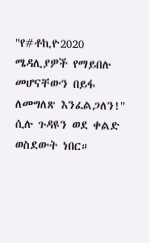"የ#ቶኪዮ2020 ሜዳሊያዎች የማይበሉ መሆናቸውን በይፋ ለመግለጽ እንፈልጋለን!" ሲሉ ጉዳዩን ወደ ቀልድ ወስደውት ነበር።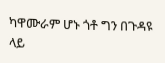ካዋሙራም ሆኑ ጎቶ ግን በጉዳዩ ላይ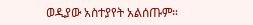ወዲያው አስተያየት አልሰጡም።